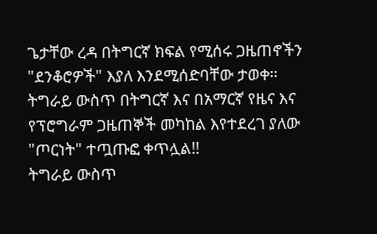ጌታቸው ረዳ በትግርኛ ክፍል የሚሰሩ ጋዜጠኖችን "ደንቆሮዎች" እያለ እንደሚሰድባቸው ታወቀ፡፡
ትግራይ ውስጥ በትግርኛ እና በአማርኛ የዜና እና የፕሮግራም ጋዜጠኞች መካከል እየተደረገ ያለው "ጦርነት" ተጧጡፎ ቀጥሏል!!
ትግራይ ውስጥ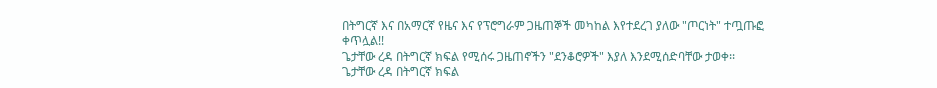በትግርኛ እና በአማርኛ የዜና እና የፕሮግራም ጋዜጠኞች መካከል እየተደረገ ያለው "ጦርነት" ተጧጡፎ ቀጥሏል!!
ጌታቸው ረዳ በትግርኛ ክፍል የሚሰሩ ጋዜጠኖችን "ደንቆሮዎች" እያለ እንደሚሰድባቸው ታወቀ፡፡
ጌታቸው ረዳ በትግርኛ ክፍል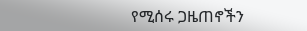የሚሰሩ ጋዜጠኖችን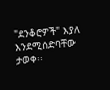"ደንቆሮዎች" እያለ እንደሚሰድባቸው ታወቀ፡፡